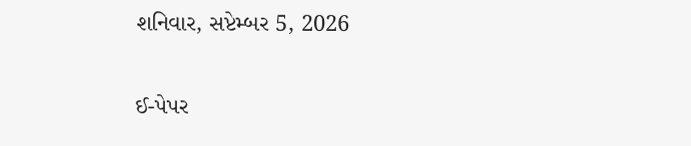શનિવાર, સપ્ટેમ્બર 5, 2026

ઈ-પેપર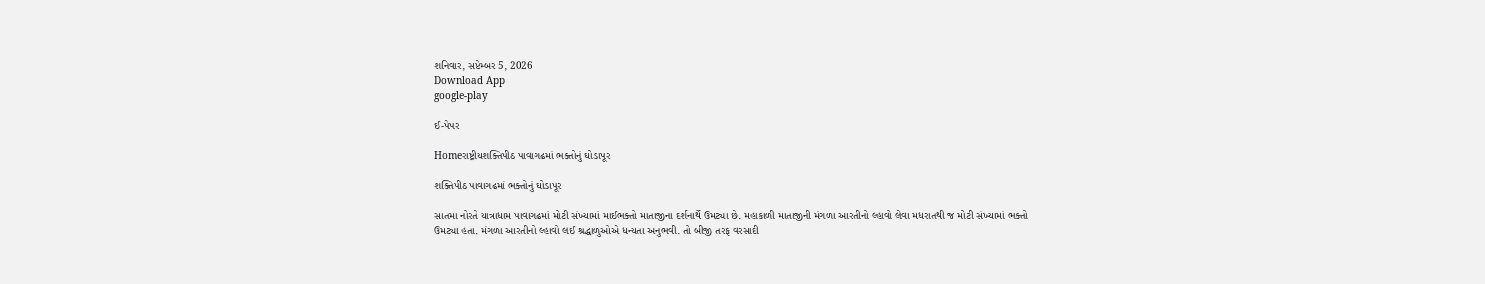શનિવાર, સપ્ટેમ્બર 5, 2026
Download App
google-play

ઈ-પેપર

Homeરાષ્ટ્રીયશક્તિપીઠ પાવાગઢમાં ભક્તોનું ઘોડાપૂર

શક્તિપીઠ પાવાગઢમાં ભક્તોનું ઘોડાપૂર

સાતમા નોરતે યાત્રાધામ પાવાગઢમાં મોટી સંખ્યામાં માઈભક્તો માતાજીના દર્શનાર્થે ઉમટ્યા છે. મહાકાળી માતાજીની મંગળા આરતીનો લ્હાવો લેવા મધરાતથી જ મોટી સંખ્યામાં ભક્તો ઉમટ્યા હતા. મંગળા આરતીનો લ્હાવો લઈ શ્રદ્ધાળુઓએ ધન્યતા અનુભવી. તો બીજી તરફ વરસાદી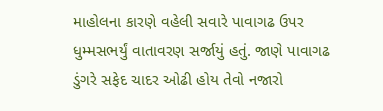માહોલના કારણે વહેલી સવારે પાવાગઢ ઉપર ધુમ્મસભર્યું વાતાવરણ સર્જાયું હતું. જાણે પાવાગઢ ડુંગરે સફેદ ચાદર ઓઢી હોય તેવો નજારો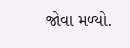જોવા મળ્યો.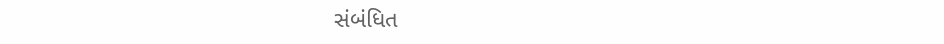સંબંધિત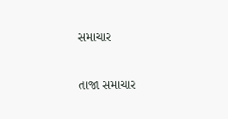સમાચાર

તાજા સમાચાર